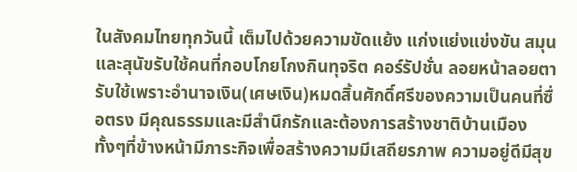ในสังคมไทยทุกวันนี้ เต็มไปด้วยความขัดแย้ง แก่งแย่งแข่งขัน สมุนและสุนัขรับใช้คนที่กอบโกยโกงกินทุจริต คอร์รัปชั่น ลอยหน้าลอยตารับใช้เพราะอำนาจเงิน(เศษเงิน)หมดสิ้นศักดิ์ศรีของความเป็นคนที่ซื่อตรง มีคุณธรรมและมีสำนึกรักและต้องการสร้างชาติบ้านเมือง ทั้งๆที่ข้างหน้ามีภาระกิจเพื่อสร้างความมีเสถียรภาพ ความอยู่ดีมีสุข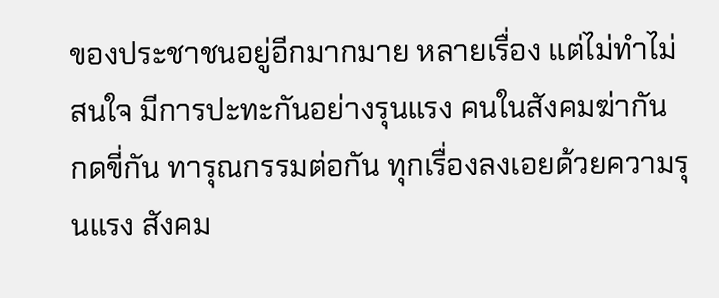ของประชาชนอยู่อีกมากมาย หลายเรื่อง แต่ไม่ทำไม่สนใจ มีการปะทะกันอย่างรุนแรง คนในสังคมฆ่ากัน กดขี่กัน ทารุณกรรมต่อกัน ทุกเรื่องลงเอยด้วยความรุนแรง สังคม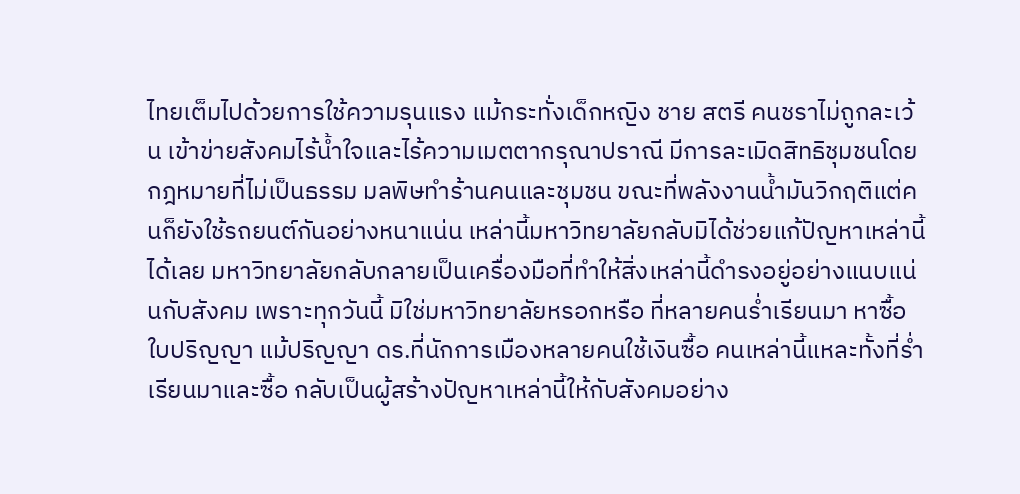ไทยเต็มไปด้วยการใช้ความรุนแรง แม้กระทั่งเด็กหญิง ชาย สตรี คนชราไม่ถูกละเว้น เข้าข่ายสังคมไร้น้ำใจและไร้ความเมตตากรุณาปราณี มีการละเมิดสิทธิชุมชนโดยกฎหมายที่ไม่เป็นธรรม มลพิษทำร้านคนและชุมชน ขณะที่พลังงานน้ำมันวิกฤติแต่คนก็ยังใช้รถยนต์กันอย่างหนาแน่น เหล่านี้มหาวิทยาลัยกลับมิได้ช่วยแก้ปัญหาเหล่านี้ได้เลย มหาวิทยาลัยกลับกลายเป็นเครื่องมือที่ทำให้สิ่งเหล่านี้ดำรงอยู่อย่างแนบแน่นกับสังคม เพราะทุกวันนี้ มิใช่มหาวิทยาลัยหรอกหรือ ที่หลายคนร่ำเรียนมา หาซื้อใบปริญญา แม้ปริญญา ดร.ที่นักการเมืองหลายคนใช้เงินซื้อ คนเหล่านี้แหละทั้งที่ร่ำเรียนมาและซื้อ กลับเป็นผู้สร้างปัญหาเหล่านี้ให้กับสังคมอย่าง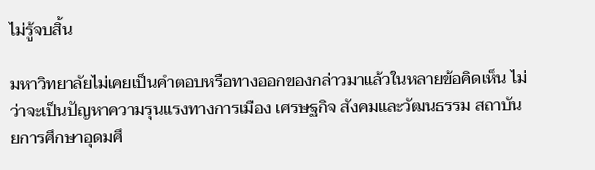ไม่รู้จบสิ้น

มหาวิทยาลัยไม่เคยเป็นคำตอบหรือทางออกของกล่าวมาแล้วในหลายข้อคิดเห็น ไม่ว่าจะเป็นปัญหาความรุนแรงทางการเมือง เศรษฐกิจ สังคมและวัฒนธรรม สถาบันยการศึกษาอุดมศึ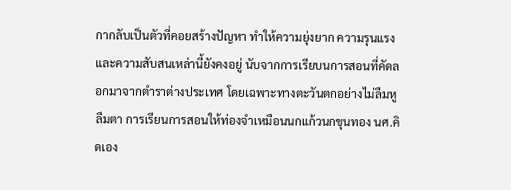กากลับเป็นตัวที่คอยสร้างปัญหา ทำให้ความยุ่งยาก ความรุนแรงและความสับสนเหล่านี้ยังคงอยู่ นับจากการเรียบนการสอนที่คัดลอกมาจากตำราต่างประเทศ โดยเฉพาะทางตะวันตกอย่างไม่ลืมหูลืมตา การเรียนการสอนให้ท่องจำเหมือนนกแก้วนกขุนทอง นศ.คิดเอง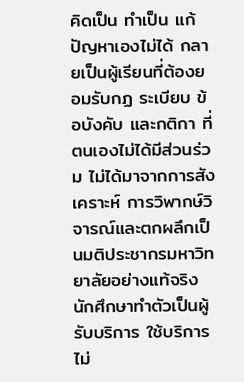คิดเป็น ทำเป็น แก้ปัญหาเองไม่ได้ กลายเป็นผู้เรียนที่ต้องยอมรับกฏ ระเบียบ ข้อบังคับ และกติกา ที่ตนเองไม่ได้มีส่วนร่วม ไม่ได้มาจากการสังเคราะห์ การวิพากษ์วิจารณ์และตกผลึกเป็นมติประชากรมหาวิทยาลัยอย่างแท้จริง นักศึกษาทำตัวเป็นผู้รับบริการ ใช้บริการ ไม่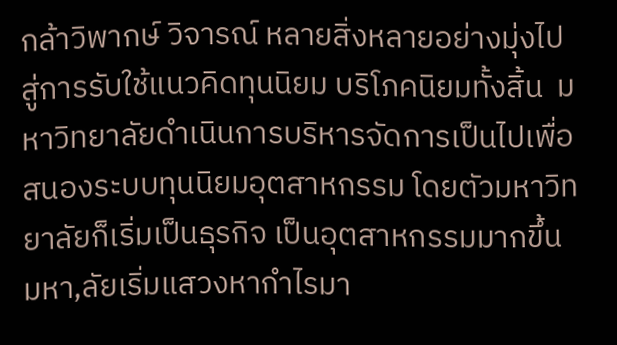กล้าวิพากษ์ วิจารณ์ หลายสิ่งหลายอย่างมุ่งไปสู่การรับใช้แนวคิดทุนนิยม บริโภคนิยมทั้งสิ้น  มหาวิทยาลัยดำเนินการบริหารจัดการเป็นไปเพื่อสนองระบบทุนนิยมอุตสาหกรรม โดยตัวมหาวิทยาลัยก็เริ่มเป็นธุรกิจ เป็นอุตสาหกรรมมากขึ้น มหา,ลัยเริ่มแสวงหากำไรมา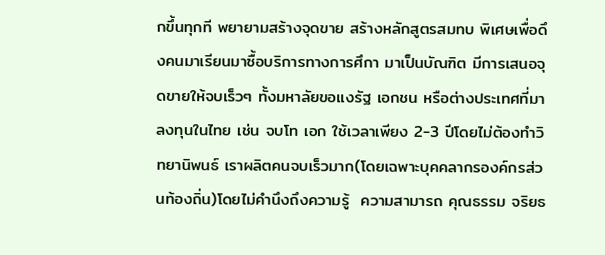กขึ้นทุกที พยายามสร้างจุดขาย สร้างหลักสูตรสมทบ พิเศษเพื่อดึงคนมาเรียนมาซื้อบริการทางการศึกา มาเป็นบัณฑิต มีการเสนอจุดขายให้จบเร็วๆ ทั้งมหาลัยขอแงรัฐ เอกชน หรือต่างประเทศที่มาลงทุนในไทย เช่น จบโท เอก ใช้เวลาเพียง 2-3 ปีโดยไม่ต้องทำวิทยานิพนธ์ เราผลิตคนจบเร็วมาก(โดยเฉพาะบุคคลากรองค์กรส่วนท้องถิ่น)โดยไม่คำนึงถึงความรู้  ความสามารถ คุณธรรม จริยธ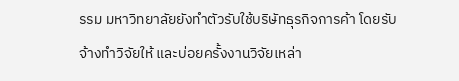รรม มหาวิทยาลัยยังทำตัวรับใช้บริษัทธุรกิจการค้า โดยรับจ้างทำวิจัยให้ และบ่อยครั้งงานวิจัยเหล่า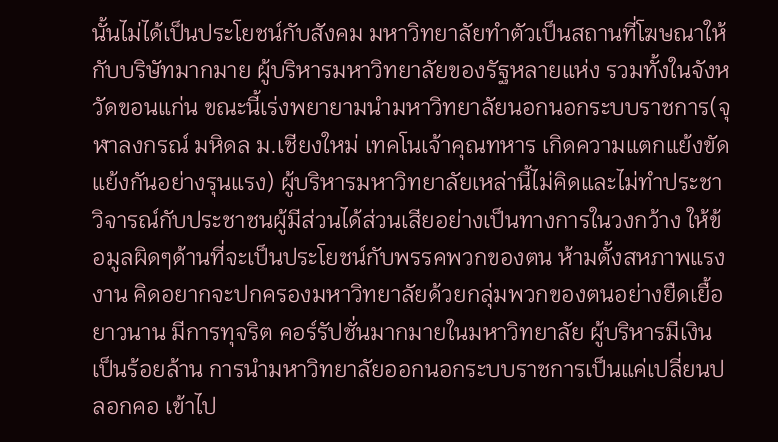นั้นไม่ได้เป็นประโยชน์กับสังคม มหาวิทยาลัยทำตัวเป็นสถานที่โฆษณาให้กับบริษัทมากมาย ผู้บริหารมหาวิทยาลัยของรัฐหลายแห่ง รวมทั้งในจังหวัดขอนแก่น ขณะนี้เร่งพยายามนำมหาวิทยาลัยนอกนอกระบบราชการ(จุฬาลงกรณ์ มหิดล ม.เชียงใหม่ เทคโนเจ้าคุณทหาร เกิดความแตกแย้งขัดแย้งกันอย่างรุนแรง) ผู้บริหารมหาวิทยาลัยเหล่านี้ไม่คิดและไม่ทำประชาวิจารณ์กับประชาชนผู้มีส่วนได้ส่วนเสียอย่างเป็นทางการในวงกว้าง ให้ข้อมูลผิดๆด้านที่จะเป็นประโยชน์กับพรรคพวกของตน ห้ามตั้งสหภาพแรงงาน คิดอยากจะปกครองมหาวิทยาลัยด้วยกลุ่มพวกของตนอย่างยืดเยื้อยาวนาน มีการทุจริต คอร์รัปชั่นมากมายในมหาวิทยาลัย ผู้บริหารมีเงินเป็นร้อยล้าน การนำมหาวิทยาลัยออกนอกระบบราชการเป็นแค่เปลี่ยนปลอกคอ เข้าไป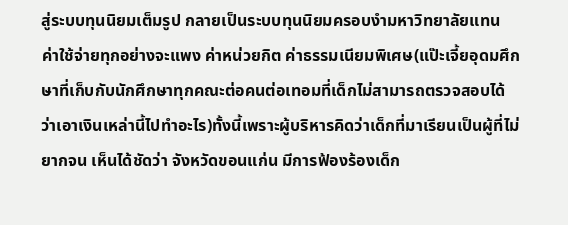สู่ระบบทุนนิยมเต็มรูป กลายเป็นระบบทุนนิยมครอบงำมหาวิทยาลัยแทน  ค่าใช้จ่ายทุกอย่างจะแพง ค่าหน่วยกิต ค่าธรรมเนียมพิเศษ(แป๊ะเจี้ยอุดมศึกษาที่เก็บกับนักศึกษาทุกคณะต่อคนต่อเทอมที่เด็กไม่สามารถตรวจสอบได้ว่าเอาเงินเหล่านี้ไปทำอะไร)ทั้งนี้เพราะผู้บริหารคิดว่าเด็กที่มาเรียนเป็นผู้ที่ไม่ยากจน เห็นได้ชัดว่า จังหวัดขอนแก่น มีการฟ้องร้องเด็ก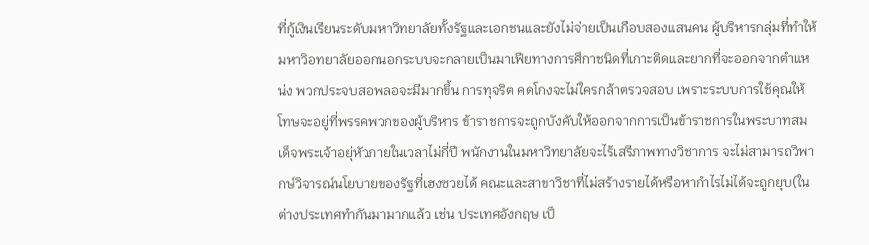ที่กู้เงินเรียนระดับมหาวิทยาลัยทั้งรัฐและเอกชนและยังไม่จ่ายเป็นเกือบสองแสนคน ผู้บริหารกลุ่มที่ทำให้มหาวิอทยาลัยออกนอกระบบจะกลายเป็นมาเฟียทางการศึกาชนิดที่เกาะติดและยากที่จะออกจากตำแหน่ง พวกประจบสอพลอจะมีมากขึ้น การทุจริต คดโกงจะไม่ใครกล้าตรวจสอบ เพราะระบบการใช้คุณให้โทษจะอยู่ที่พรรคพวกของผู้บริหาร ข้าราชการจะถูกบังคับให้ออกจากการเป็นข้าราชการในพระบาทสมเด็จพระเจ้าอยุ่หัวภายในเวลาไม่กี่ปี พนักงานในมหาวิทยาลัยจะไร้เสรีภาพทางวิชาการ จะไม่สามารถวิพากษ์วิจารณ์นโยบายของรัฐที่เฮงซวยได้ คณะและสาขาวิชาที่ไม่สร้างรายได้หรือหากำไรไม่ได้จะถูกยุบ(ในต่างประเทศทำกันมามากแล้ว เช่น ประเทศอังกฤษ เป็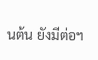นต้น ยังมีต่อฯ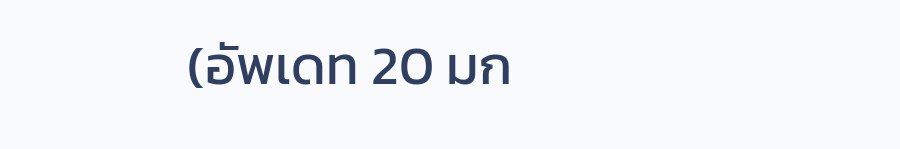(อัพเดท 20 มก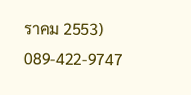ราคม 2553) 089-422-9747